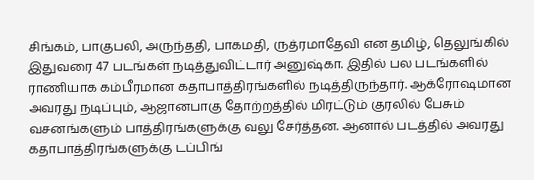சிங்கம், பாகுபலி, அருந்ததி, பாகமதி, ருத்ரமாதேவி என தமிழ், தெலுங்கில் இதுவரை 47 படங்கள் நடித்துவிட்டார் அனுஷ்கா. இதில் பல படங்களில் ராணியாக கம்பீரமான கதாபாத்திரங்களில் நடித்திருந்தார். ஆக்ரோஷமான அவரது நடிப்பும், ஆஜானபாகு தோற்றத்தில் மிரட்டும் குரலில் பேசும் வசனங்களும் பாத்திரங்களுக்கு வலு சேர்த்தன. ஆனால் படத்தில் அவரது கதாபாத்திரங்களுக்கு டப்பிங்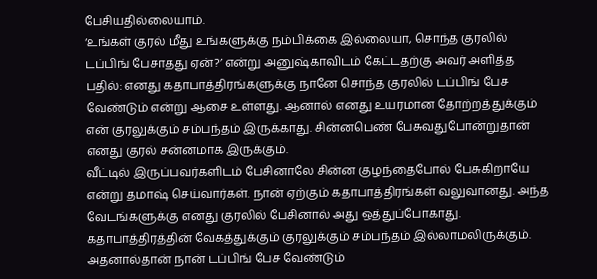பேசியதில்லையாம்.
‘உங்கள் குரல் மீது உங்களுக்கு நம்பிக்கை இல்லையா, சொந்த குரலில் டப்பிங் பேசாதது ஏன்?’ என்று அனுஷ்காவிடம் கேட்டதற்கு அவர் அளித்த பதில்: எனது கதாபாத்திரங்களுக்கு நானே சொந்த குரலில் டப்பிங் பேச வேண்டும் என்று ஆசை உள்ளது. ஆனால் எனது உயரமான தோற்றத்துக்கும் என் குரலுக்கும் சம்பந்தம் இருக்காது. சின்னபெண் பேசுவதுபோன்றுதான் எனது குரல் சன்னமாக இருக்கும்.
வீட்டில் இருப்பவர்களிடம் பேசினாலே சின்ன குழந்தைபோல் பேசுகிறாயே என்று தமாஷ் செய்வார்கள். நான் ஏற்கும் கதாபாத்திரங்கள் வலுவானது. அந்த வேடங்களுக்கு எனது குரலில் பேசினால் அது ஒத்துப்போகாது. கதாபாத்திரத்தின் வேகத்துக்கும் குரலுக்கும் சம்பந்தம் இல்லாமலிருக்கும். அதனால்தான் நான் டப்பிங் பேச வேண்டும்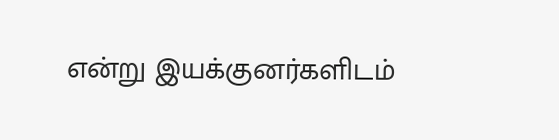என்று இயக்குனர்களிடம்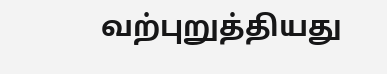வற்புறுத்தியது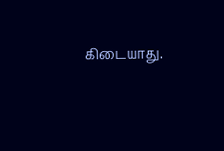கிடையாது.